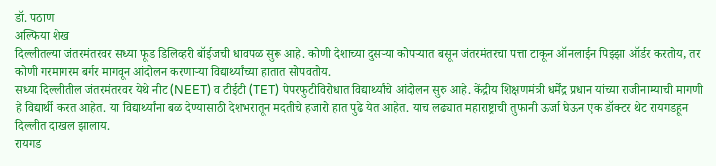डॉ. पठाण
अल्फिया शेख
दिल्लीतल्या जंतरमंतरवर सध्या फूड डिलिव्हरी बॉईजची धावपळ सुरू आहे. कोणी देशाच्या दुसऱ्या कोपऱ्यात बसून जंतरमंतरचा पत्ता टाकून ऑनलाईन पिझ्झा ऑर्डर करतोय, तर कोणी गरमागरम बर्गर मागवून आंदोलन करणाऱ्या विद्यार्थ्यांच्या हातात सोपवतोय.
सध्या दिल्लीतील जंतरमंतरवर येथे नीट (NEET) व टीईटी (TET) पेपरफुटीविरोधात विद्यार्थ्यांचे आंदोलन सुरु आहे. केंद्रीय शिक्षणमंत्री धर्मेंद्र प्रधान यांच्या राजीनाम्याची मागणी हे विद्यार्थी करत आहेत. या विद्यार्थ्यांना बळ देण्यासाठी देशभरातून मदतीचे हजारो हात पुढे येत आहेत. याच लढ्यात महाराष्ट्राची तुफानी ऊर्जा घेऊन एक डॉक्टर थेट रायगडहून दिल्लीत दाखल झालाय.
रायगड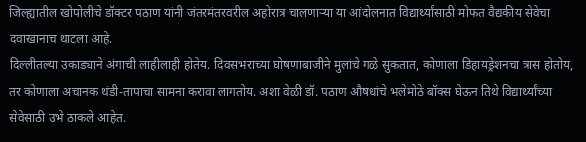जिल्ह्यातील खोपोलीचे डॉक्टर पठाण यांनी जंतरमंतरवरील अहोरात्र चालणाऱ्या या आंदोलनात विद्यार्थ्यांसाठी मोफत वैद्यकीय सेवेचा दवाखानाच थाटला आहे.
दिल्लीतल्या उकाड्याने अंगाची लाहीलाही होतेय. दिवसभराच्या घोषणाबाजीने मुलांचे गळे सुकतात, कोणाला डिहायड्रेशनचा त्रास होतोय, तर कोणाला अचानक थंडी-तापाचा सामना करावा लागतोय. अशा वेळी डॉ. पठाण औषधांचे भलेमोठे बॉक्स घेऊन तिथे विद्यार्थ्यांच्या सेवेसाठी उभे ठाकले आहेत.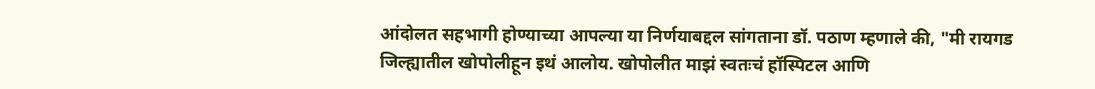आंदोलत सहभागी होण्याच्या आपल्या या निर्णयाबद्दल सांगताना डॉ. पठाण म्हणाले की, "मी रायगड जिल्ह्यातील खोपोलीहून इथं आलोय. खोपोलीत माझं स्वतःचं हॉस्पिटल आणि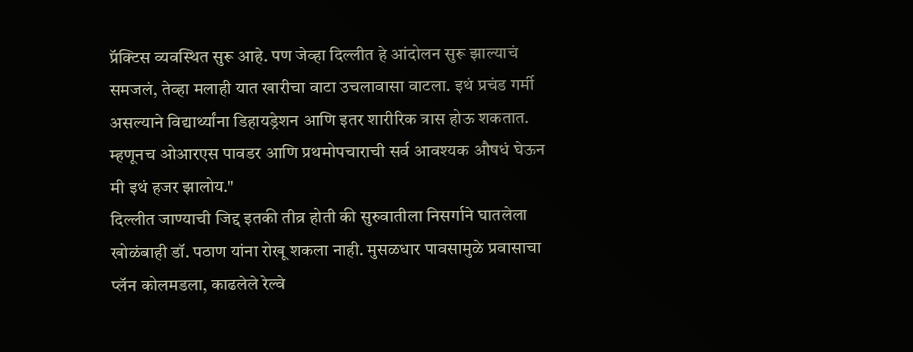प्रॅक्टिस व्यवस्थित सुरू आहे. पण जेव्हा दिल्लीत हे आंदोलन सुरू झाल्याचं समजलं, तेव्हा मलाही यात खारीचा वाटा उचलावासा वाटला. इथं प्रचंड गर्मी असल्याने विद्यार्थ्यांना डिहायड्रेशन आणि इतर शारीरिक त्रास होऊ शकतात. म्हणूनच ओआरएस पावडर आणि प्रथमोपचाराची सर्व आवश्यक औषधं घेऊन मी इथं हजर झालोय."
दिल्लीत जाण्याची जिद्द इतकी तीव्र होती की सुरुवातीला निसर्गाने घातलेला खोळंबाही डॉ. पठाण यांना रोखू शकला नाही. मुसळधार पावसामुळे प्रवासाचा प्लॅन कोलमडला, काढलेले रेल्वे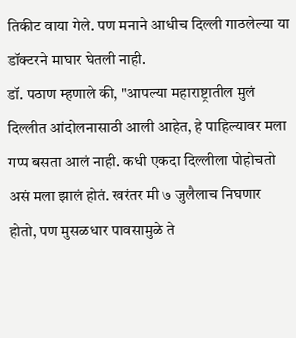तिकीट वाया गेले. पण मनाने आधीच दिल्ली गाठलेल्या या डॉक्टरने माघार घेतली नाही.
डॉ. पठाण म्हणाले की, "आपल्या महाराष्ट्रातील मुलं दिल्लीत आंदोलनासाठी आली आहेत, हे पाहिल्यावर मला गप्प बसता आलं नाही. कधी एकदा दिल्लीला पोहोचतो असं मला झालं होतं. खरंतर मी ७ जुलैलाच निघणार होतो, पण मुसळधार पावसामुळे ते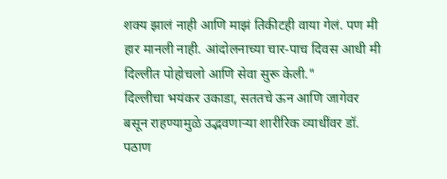शक्य झालं नाही आणि माझं तिकीटही वाया गेलं. पण मी हार मानली नाही. आंदोलनाच्या चार-पाच दिवस आधी मी दिल्लीत पोहोचलो आणि सेवा सुरू केली."
दिल्लीचा भयंकर उकाडा, सततचे ऊन आणि जागेवर बसून राहण्यामुळे उद्भवणाऱ्या शारीरिक व्याधींवर डॉ. पठाण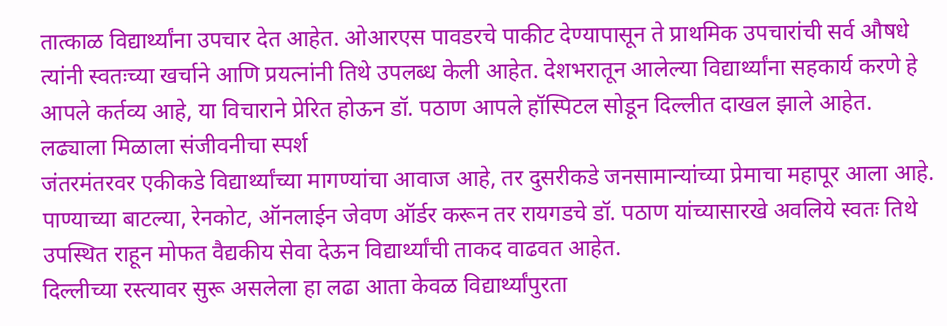तात्काळ विद्यार्थ्यांना उपचार देत आहेत. ओआरएस पावडरचे पाकीट देण्यापासून ते प्राथमिक उपचारांची सर्व औषधे त्यांनी स्वतःच्या खर्चाने आणि प्रयत्नांनी तिथे उपलब्ध केली आहेत. देशभरातून आलेल्या विद्यार्थ्यांना सहकार्य करणे हे आपले कर्तव्य आहे, या विचाराने प्रेरित होऊन डॉ. पठाण आपले हॉस्पिटल सोडून दिल्लीत दाखल झाले आहेत.
लढ्याला मिळाला संजीवनीचा स्पर्श
जंतरमंतरवर एकीकडे विद्यार्थ्यांच्या मागण्यांचा आवाज आहे, तर दुसरीकडे जनसामान्यांच्या प्रेमाचा महापूर आला आहे. पाण्याच्या बाटल्या, रेनकोट, ऑनलाईन जेवण ऑर्डर करून तर रायगडचे डॉ. पठाण यांच्यासारखे अवलिये स्वतः तिथे उपस्थित राहून मोफत वैद्यकीय सेवा देऊन विद्यार्थ्यांची ताकद वाढवत आहेत.
दिल्लीच्या रस्त्यावर सुरू असलेला हा लढा आता केवळ विद्यार्थ्यांपुरता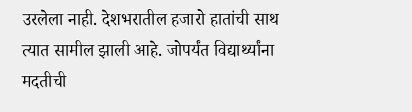उरलेला नाही. देशभरातील हजारो हातांची साथ त्यात सामील झाली आहे. जोपर्यंत विद्यार्थ्यांना मदतीची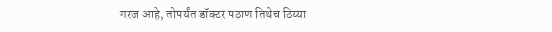गरज आहे, तोपर्यंत डॉक्टर पठाण तिथेच ठिय्या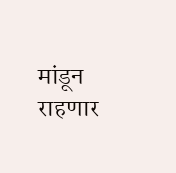मांडून राहणार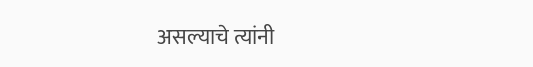असल्याचे त्यांनी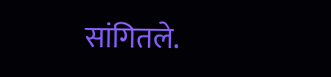सांगितले.